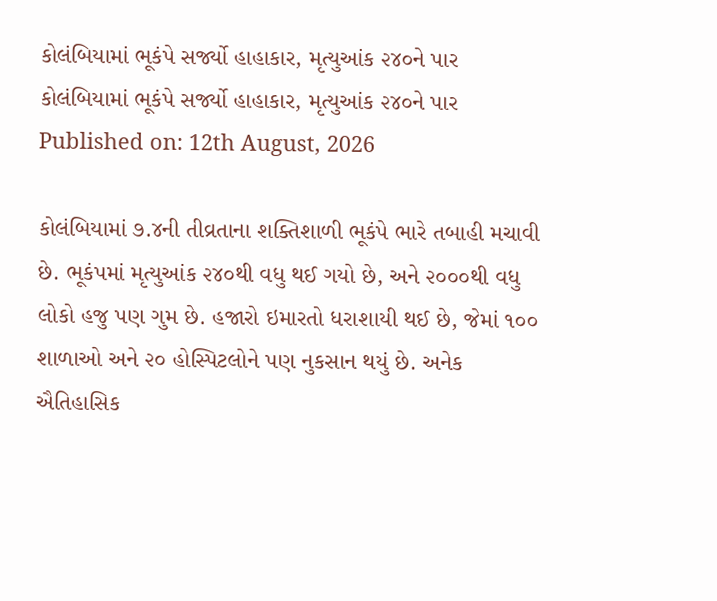કોલંબિયામાં ભૂકંપે સર્જ્યો હાહાકાર, મૃત્યુઆંક ૨૪૦ને પાર
કોલંબિયામાં ભૂકંપે સર્જ્યો હાહાકાર, મૃત્યુઆંક ૨૪૦ને પાર
Published on: 12th August, 2026

કોલંબિયામાં ૭.૪ની તીવ્રતાના શક્તિશાળી ભૂકંપે ભારે તબાહી મચાવી છે. ભૂકંપમાં મૃત્યુઆંક ૨૪૦થી વધુ થઈ ગયો છે, અને ૨૦૦૦થી વધુ લોકો હજુ પણ ગુમ છે. હજારો ઇમારતો ધરાશાયી થઈ છે, જેમાં ૧૦૦ શાળાઓ અને ૨૦ હોસ્પિટલોને પણ નુકસાન થયું છે. અનેક ઐતિહાસિક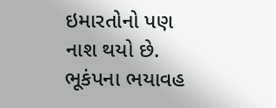ઇમારતોનો પણ નાશ થયો છે. ભૂકંપના ભયાવહ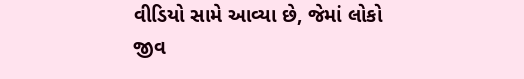વીડિયો સામે આવ્યા છે, જેમાં લોકો જીવ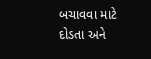બચાવવા માટે દોડતા અને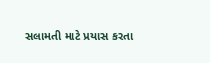સલામતી માટે પ્રયાસ કરતા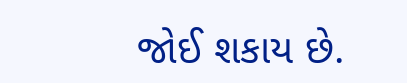જોઈ શકાય છે.